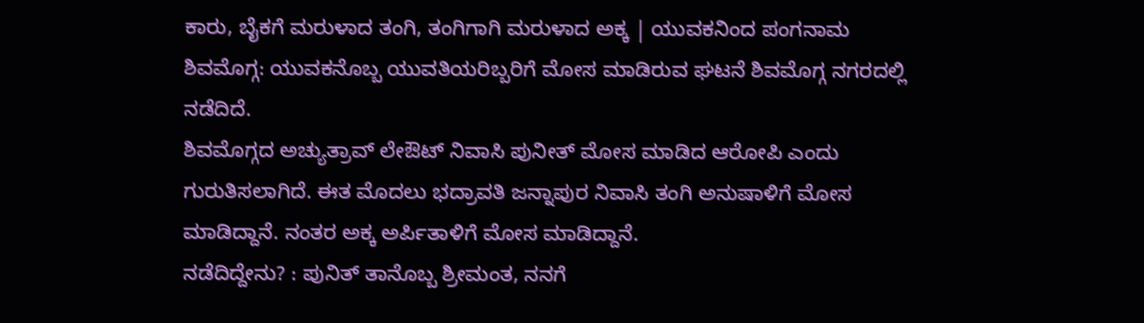ಕಾರು, ಬೈಕಗೆ ಮರುಳಾದ ತಂಗಿ, ತಂಗಿಗಾಗಿ ಮರುಳಾದ ಅಕ್ಕ | ಯುವಕನಿಂದ ಪಂಗನಾಮ
ಶಿವಮೊಗ್ಗ: ಯುವಕನೊಬ್ಬ ಯುವತಿಯರಿಬ್ಬರಿಗೆ ಮೋಸ ಮಾಡಿರುವ ಘಟನೆ ಶಿವಮೊಗ್ಗ ನಗರದಲ್ಲಿ ನಡೆದಿದೆ.
ಶಿವಮೊಗ್ಗದ ಅಚ್ಯುತ್ರಾವ್ ಲೇಔಟ್ ನಿವಾಸಿ ಪುನೀತ್ ಮೋಸ ಮಾಡಿದ ಆರೋಪಿ ಎಂದು ಗುರುತಿಸಲಾಗಿದೆ. ಈತ ಮೊದಲು ಭದ್ರಾವತಿ ಜನ್ನಾಪುರ ನಿವಾಸಿ ತಂಗಿ ಅನುಷಾಳಿಗೆ ಮೋಸ ಮಾಡಿದ್ದಾನೆ. ನಂತರ ಅಕ್ಕ ಅರ್ಪಿತಾಳಿಗೆ ಮೋಸ ಮಾಡಿದ್ದಾನೆ.
ನಡೆದಿದ್ದೇನು? : ಪುನಿತ್ ತಾನೊಬ್ಬ ಶ್ರೀಮಂತ, ನನಗೆ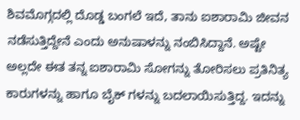ಶಿವಮೊಗ್ಗದಲ್ಲಿ ದೊಡ್ಡ ಬಂಗಲೆ ಇದೆ, ತಾನು ಐಶಾರಾಮಿ ಜೀವನ ನಡೆಸುತ್ತಿದ್ದೇನೆ ಎಂದು ಅನುಷಾಳನ್ನು ನಂಬಿಸಿದ್ದಾನೆ. ಅಷ್ಟೇ ಅಲ್ಲದೇ ಈತ ತನ್ನ ಐಶಾರಾಮಿ ಸೋಗನ್ನು ತೋರಿಸಲು ಪ್ರತಿನಿತ್ಯ ಕಾರುಗಳನ್ನು ಹಾಗೂ ಬೈಕ್ ಗಳನ್ನು ಬದಲಾಯಿಸುತ್ತಿದ್ದ. ಇದನ್ನು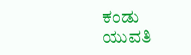ಕಂಡು ಯುವತಿ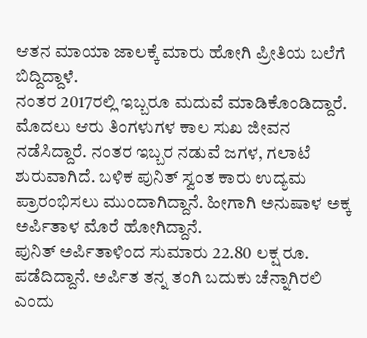ಆತನ ಮಾಯಾ ಜಾಲಕ್ಕೆ ಮಾರು ಹೋಗಿ ಪ್ರೀತಿಯ ಬಲೆಗೆ ಬಿದ್ದಿದ್ದಾಳೆ.
ನಂತರ 2017ರಲ್ಲಿ ಇಬ್ಬರೂ ಮದುವೆ ಮಾಡಿಕೊಂಡಿದ್ದಾರೆ. ಮೊದಲು ಆರು ತಿಂಗಳುಗಳ ಕಾಲ ಸುಖ ಜೀವನ ನಡೆಸಿದ್ದಾರೆ. ನಂತರ ಇಬ್ಬರ ನಡುವೆ ಜಗಳ, ಗಲಾಟೆ ಶುರುವಾಗಿದೆ. ಬಳಿಕ ಪುನಿತ್ ಸ್ವಂತ ಕಾರು ಉದ್ಯಮ ಪ್ರಾರಂಭಿಸಲು ಮುಂದಾಗಿದ್ದಾನೆ. ಹೀಗಾಗಿ ಅನುಷಾಳ ಅಕ್ಕ ಅರ್ಪಿತಾಳ ಮೊರೆ ಹೋಗಿದ್ದಾನೆ.
ಪುನಿತ್ ಅರ್ಪಿತಾಳಿಂದ ಸುಮಾರು 22.80 ಲಕ್ಷ ರೂ. ಪಡೆದಿದ್ದಾನೆ. ಅರ್ಪಿತ ತನ್ನ ತಂಗಿ ಬದುಕು ಚೆನ್ನಾಗಿರಲಿ ಎಂದು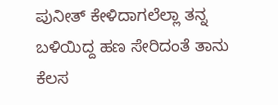ಪುನೀತ್ ಕೇಳಿದಾಗಲೆಲ್ಲಾ ತನ್ನ ಬಳಿಯಿದ್ದ ಹಣ ಸೇರಿದಂತೆ ತಾನು ಕೆಲಸ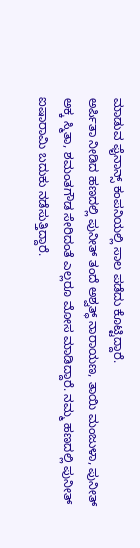ಮಾಡುವ ಫೈನಾನ್ಸ್ ಕಂಪನಿಯಲ್ಲಿ ಸಾಲ ಪಡೆದು ಕೊಟ್ಟಿದ್ದಾರೆ.
ಅರ್ಪಿತಾ ನೀಡಿದ ಹಣದಲ್ಲಿ ಪುನೀತ್ ತಂದೆ ಅಶ್ವತ್ಥ್ ನಾರಾಯಣ, ತಾಯಿ ಮಂಜುಳಾ, ಪುನೀತ್ ಅಕ್ಕ ಸ್ಮಿತಾ, ಶಮಂತಗೌಡ ಸೇರಿದಂತೆ ಎಲ್ಲರೂ ಮೋಸ ಮಾಡಿದ್ದಾರೆ. ನಮ್ಮ ಹಣದಲ್ಲಿ ಪುನೀತ್ ಐಷಾರಾಮಿ ಬದುಕು ನಡೆಸುತ್ತಿದ್ದಾರೆ.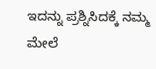ಇದನ್ನು ಪ್ರಶ್ನಿಸಿದಕ್ಕೆ ನಮ್ಮ ಮೇಲೆ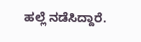ಹಲ್ಲೆ ನಡೆಸಿದ್ದಾರೆ.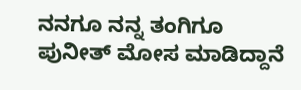ನನಗೂ ನನ್ನ ತಂಗಿಗೂ ಪುನೀತ್ ಮೋಸ ಮಾಡಿದ್ದಾನೆ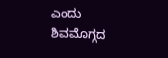ಎಂದು ಶಿವಮೊಗ್ಗದ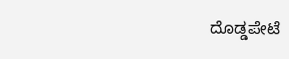ದೊಡ್ಡಪೇಟೆ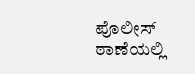ಪೊಲೀಸ್ ಠಾಣೆಯಲ್ಲಿ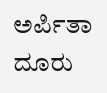ಅರ್ಪಿತಾ ದೂರು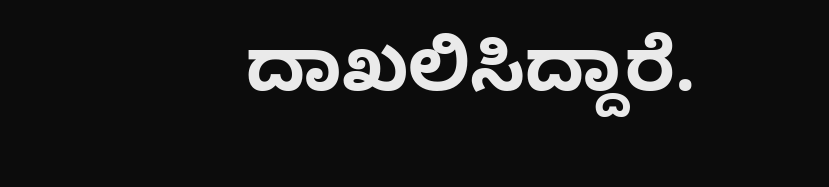ದಾಖಲಿಸಿದ್ದಾರೆ.